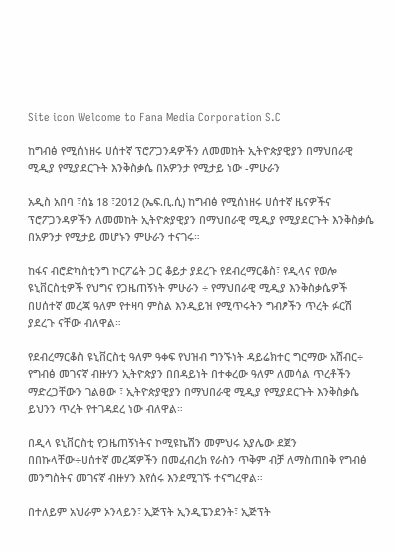Site icon Welcome to Fana Media Corporation S.C

ከግብፅ የሚሰነዘሩ ሀሰተኛ ፕሮፖጋንዳዎችን ለመመከት ኢትዮጵያዊያን በማህበራዊ ሚዲያ የሚያደርጉት እንቅስቃሴ በአዎንታ የሚታይ ነው -ምሁራን

አዲስ አበባ ፣ሰኔ 18 ፣2012 (ኤፍ.ቢ.ሲ) ከግብፅ የሚሰነዘሩ ሀሰተኛ ዜናዎችና ፕሮፖጋንዳዎችን ለመመከት ኢትዮጵያዊያን በማህበራዊ ሚዲያ የሚያደርጉት እንቅስቃሴ በአዎንታ የሚታይ መሆኑን ምሁራን ተናገሩ።

ከፋና ብሮድካስቲንግ ኮርፖሬት ጋር ቆይታ ያደረጉ የደብረማርቆስ፣ የዲላና የወሎ ዩኒቨርስቲዎች የህግና የጋዜጠኝነት ምሁራን ÷ የማህበራዊ ሚዲያ እንቅስቃሴዎች በሀሰተኛ መረጃ ዓለም የተዛባ ምስል እንዲይዝ የሚጥሩትን ግብፆችን ጥረት ፉርሽ ያደረጉ ናቸው ብለዋል።

የደብረማርቆስ ዩኒቨርስቲ ዓለም ዓቀፍ የህዝብ ግንኙነት ዳይሬክተር ግርማው አሸብር÷ የግብፅ መገናኛ ብዙሃን ኢትዮጵያን በበዳይነት በተቀረው ዓለም ለመሳል ጥረቶችን ማድረጋቸውን ገልፀው ፣ ኢትዮጵያዊያን በማህበራዊ ሚዲያ የሚያደርጉት እንቅስቃሴ ይህንን ጥረት የተገዳደረ ነው ብለዋል።

በዲላ ዩኒቨርስቲ የጋዜጠኝነትና ኮሚዩኬሽን መምህሩ አያሌው ደጀን  በበኩላቸው÷ሀሰተኛ መረጃዎችን በመፈብረክ የራስን ጥቅም ብቻ ለማስጠበቅ የግብፅ መንግስትና መገናኛ ብዙሃን እየሰሩ እንደሚገኙ ተናግረዋል።

በተለይም አህራም ኦንላይን፣ ኢጅፕት ኢንዲፔንደንት፣ ኢጅፕት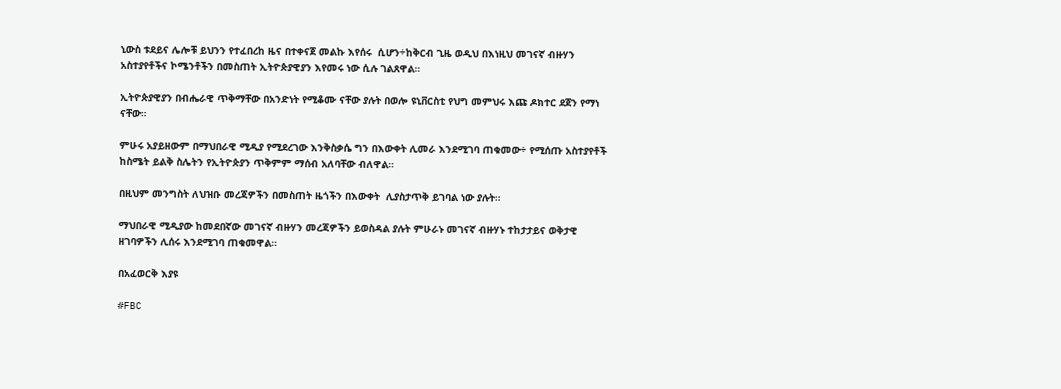ኒውስ ቱደይና ሌሎቹ ይህንን የተፈበረከ ዜና በተቀናጀ መልኩ እየሰሩ  ሲሆን÷ከቅርብ ጊዜ ወዲህ በእነዚህ መገናኛ ብዙሃን አስተያየቶችና ኮሜንቶችን በመስጠት ኢትዮጵያዊያን እየመሩ ነው ሲሉ ገልጸዋል።

ኢትዮጵያዊያን በብሔራዊ ጥቅማቸው በአንድነት የሚቆሙ ናቸው ያሉት በወሎ ዩኒቨርስቲ የህግ መምህሩ እጩ ዶክተር ደጀን የማነ  ናቸው።

ምሁሩ አያይዘውም በማህበራዊ ሚዲያ የሚደረገው እንቅስቃሴ ግን በእውቀት ሊመራ እንደሚገባ ጠቁመው÷ የሚሰጡ አስተያየቶች ከስሜት ይልቅ ስሌትን የኢትዮጵያን ጥቅምም ማሰብ አለባቸው ብለዋል።

በዚህም መንግስት ለህዝቡ መረጃዎችን በመስጠት ዜጎችን በእውቀት  ሊያስታጥቅ ይገባል ነው ያሉት።

ማህበራዊ ሚዲያው ከመደበኛው መገናኛ ብዙሃን መረጃዎችን ይወስዳል ያሉት ምሁራኑ መገናኛ ብዙሃኑ ተከታታይና ወቅታዊ ዘገባዎችን ሊሰሩ እንደሚገባ ጠቁመዋል።

በአፈወርቅ እያዩ

#FBC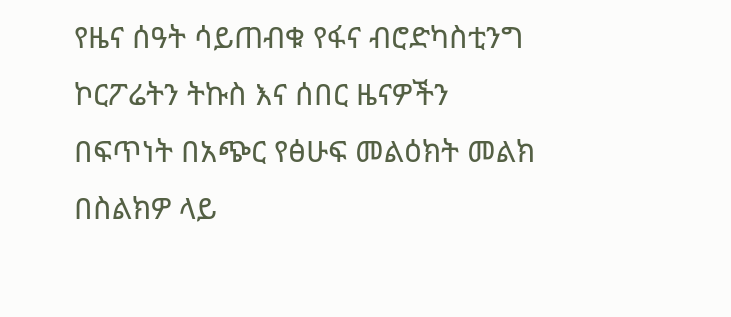የዜና ሰዓት ሳይጠብቁ የፋና ብሮድካስቲንግ ኮርፖሬትን ትኩስ እና ሰበር ዜናዎችን በፍጥነት በአጭር የፅሁፍ መልዕክት መልክ በስልክዎ ላይ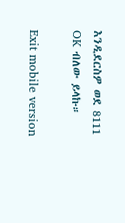እንዲደርስዎ ወደ 8111 OK ብለው ይላኩ።

Exit mobile version